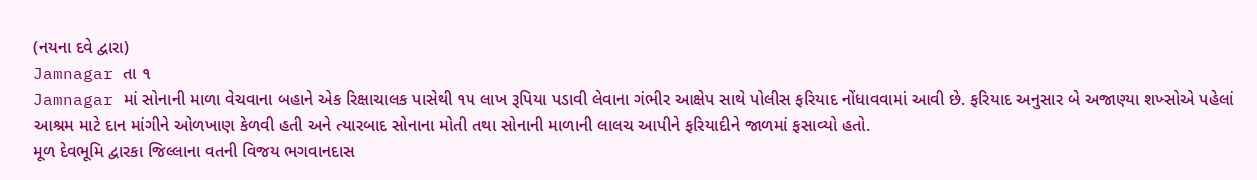(નયના દવે દ્વારા)
Jamnagar તા ૧
Jamnagar માં સોનાની માળા વેચવાના બહાને એક રિક્ષાચાલક પાસેથી ૧૫ લાખ રૂપિયા પડાવી લેવાના ગંભીર આક્ષેપ સાથે પોલીસ ફરિયાદ નોંધાવવામાં આવી છે. ફરિયાદ અનુસાર બે અજાણ્યા શખ્સોએ પહેલાં આશ્રમ માટે દાન માંગીને ઓળખાણ કેળવી હતી અને ત્યારબાદ સોનાના મોતી તથા સોનાની માળાની લાલચ આપીને ફરિયાદીને જાળમાં ફસાવ્યો હતો.
મૂળ દેવભૂમિ દ્વારકા જિલ્લાના વતની વિજય ભગવાનદાસ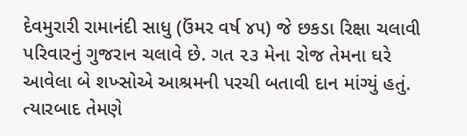દેવમુરારી રામાનંદી સાધુ (ઉંમર વર્ષ ૪૫) જે છકડા રિક્ષા ચલાવી પરિવારનું ગુજરાન ચલાવે છે. ગત ૨૩ મેના રોજ તેમના ઘરે આવેલા બે શખ્સોએ આશ્રમની પરચી બતાવી દાન માંગ્યું હતું. ત્યારબાદ તેમણે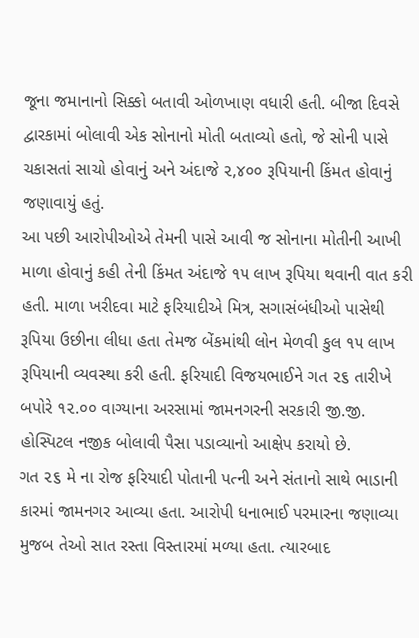જૂના જમાનાનો સિક્કો બતાવી ઓળખાણ વધારી હતી. બીજા દિવસે દ્વારકામાં બોલાવી એક સોનાનો મોતી બતાવ્યો હતો, જે સોની પાસે ચકાસતાં સાચો હોવાનું અને અંદાજે ૨,૪૦૦ રૂપિયાની કિંમત હોવાનું જણાવાયું હતું.
આ પછી આરોપીઓએ તેમની પાસે આવી જ સોનાના મોતીની આખી માળા હોવાનું કહી તેની કિંમત અંદાજે ૧૫ લાખ રૂપિયા થવાની વાત કરી હતી. માળા ખરીદવા માટે ફરિયાદીએ મિત્ર, સગાસંબંધીઓ પાસેથી રૂપિયા ઉછીના લીધા હતા તેમજ બેંકમાંથી લોન મેળવી કુલ ૧૫ લાખ રૂપિયાની વ્યવસ્થા કરી હતી. ફરિયાદી વિજયભાઈને ગત ૨૬ તારીખે બપોરે ૧૨.૦૦ વાગ્યાના અરસામાં જામનગરની સરકારી જી.જી. હોસ્પિટલ નજીક બોલાવી પૈસા પડાવ્યાનો આક્ષેપ કરાયો છે.
ગત ૨૬ મે ના રોજ ફરિયાદી પોતાની પત્ની અને સંતાનો સાથે ભાડાની કારમાં જામનગર આવ્યા હતા. આરોપી ધનાભાઈ પરમારના જણાવ્યા મુજબ તેઓ સાત રસ્તા વિસ્તારમાં મળ્યા હતા. ત્યારબાદ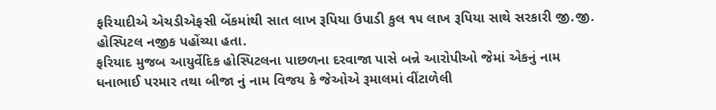ફરિયાદીએ એચડીએફસી બેંકમાંથી સાત લાખ રૂપિયા ઉપાડી કુલ ૧૫ લાખ રૂપિયા સાથે સરકારી જી.જી. હોસ્પિટલ નજીક પહોંચ્યા હતા.
ફરિયાદ મુજબ આયુર્વેદિક હોસ્પિટલના પાછળના દરવાજા પાસે બન્ને આરોપીઓ જેમાં એકનું નામ ધનાભાઈ પરમાર તથા બીજા નું નામ વિજય કે જેઓએ રૂમાલમાં વીંટાળેલી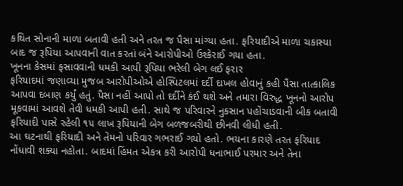કથિત સોનાની માળા બતાવી હતી અને તરત જ પૈસા માંગ્યા હતા. ફરિયાદીએ માળા ચકાસ્યા બાદ જ રૂપિયા આપવાની વાત કરતાં બંને આરોપીઓ ઉશ્કેરાઈ ગયા હતા.
ખૂનના કેસમાં ફસાવવાની ધમકી આપી રૂપિયા ભરેલી બેગ લઈ ફરાર
ફરિયાદમાં જણાવ્યા મુજબ આરોપીઓએ હોસ્પિટલમાં દર્દી દાખલ હોવાનું કહી પૈસા તાત્કાલિક આપવા દબાણ કર્યું હતું. પૈસા નહીં આપો તો દર્દીને કંઈ થશે અને તમારા વિરુદ્ધ ખૂનનો આરોપ મૂકવામાં આવશે તેવી ધમકી આપી હતી. સાથે જ પરિવારને નુકસાન પહોંચાડવાની બીક બતાવી ફરિયાદી પાસે રહેલી ૧૫ લાખ રૂપિયાની બેગ બળજબરીથી છીનવી લીધી હતી.
આ ઘટનાથી ફરિયાદી અને તેમનો પરિવાર ગભરાઈ ગયો હતો. ભયના કારણે તરત ફરિયાદ નોંધાવી શક્યા નહોતા. બાદમાં હિંમત એકત્ર કરી આરોપી ધનાભાઈ પરમાર અને તેના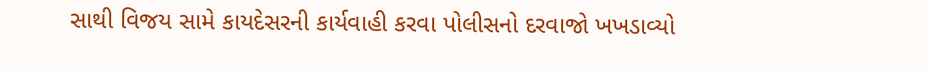સાથી વિજય સામે કાયદેસરની કાર્યવાહી કરવા પોલીસનો દરવાજો ખખડાવ્યો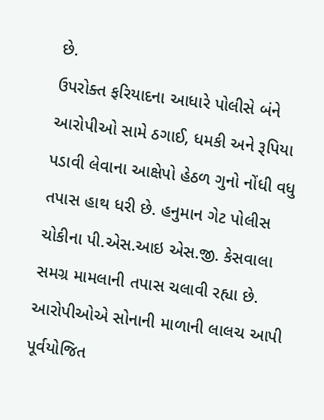છે.
ઉપરોક્ત ફરિયાદના આધારે પોલીસે બંને આરોપીઓ સામે ઠગાઈ, ધમકી અને રૂપિયા પડાવી લેવાના આક્ષેપો હેઠળ ગુનો નોંધી વધુ તપાસ હાથ ધરી છે. હનુમાન ગેટ પોલીસ ચોકીના પી.એસ.આઇ એસ.જી. કેસવાલા સમગ્ર મામલાની તપાસ ચલાવી રહ્યા છે. આરોપીઓએ સોનાની માળાની લાલચ આપી પૂર્વયોજિત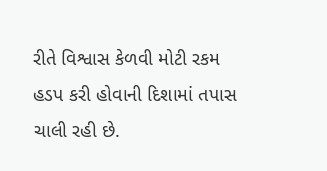રીતે વિશ્વાસ કેળવી મોટી રકમ હડપ કરી હોવાની દિશામાં તપાસ ચાલી રહી છે.